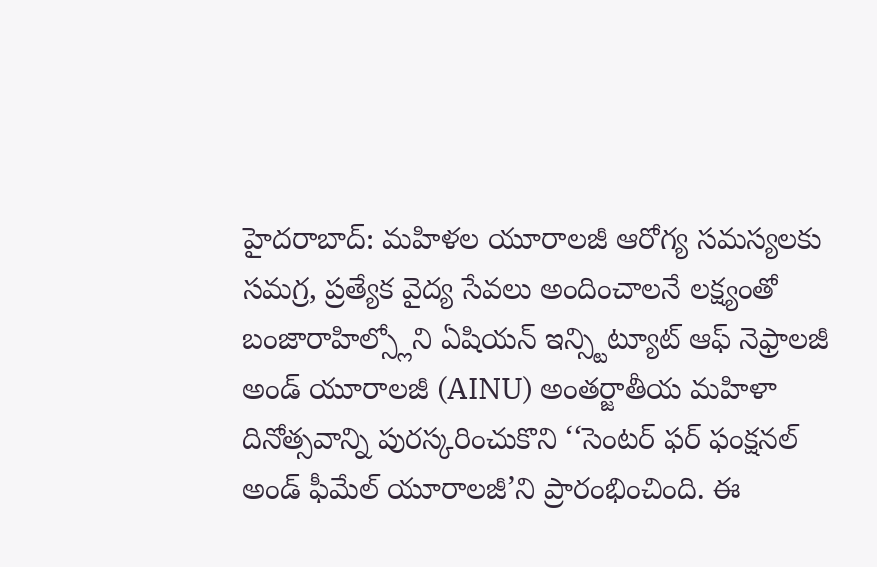హైదరాబాద్: మహిళల యూరాలజీ ఆరోగ్య సమస్యలకు సమగ్ర, ప్రత్యేక వైద్య సేవలు అందించాలనే లక్ష్యంతో బంజారాహిల్స్లోని ఏషియన్ ఇన్స్టిట్యూట్ ఆఫ్ నెఫ్రాలజీ అండ్ యూరాలజీ (AINU) అంతర్జాతీయ మహిళా దినోత్సవాన్ని పురస్కరించుకొని ‘‘సెంటర్ ఫర్ ఫంక్షనల్ అండ్ ఫీమేల్ యూరాలజీ’ని ప్రారంభించింది. ఈ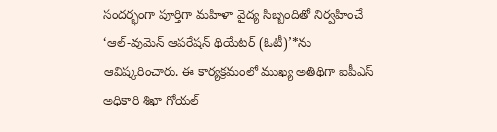సందర్భంగా పూర్తిగా మహిళా వైద్య సిబ్బందితో నిర్వహించే ‘ఆల్-వుమెన్ ఆపరేషన్ థియేటర్ (ఓటీ)’*ను ఆవిష్కరించారు. ఈ కార్యక్రమంలో ముఖ్య అతిథిగా ఐపీఎస్ అధికారి శిఖా గోయల్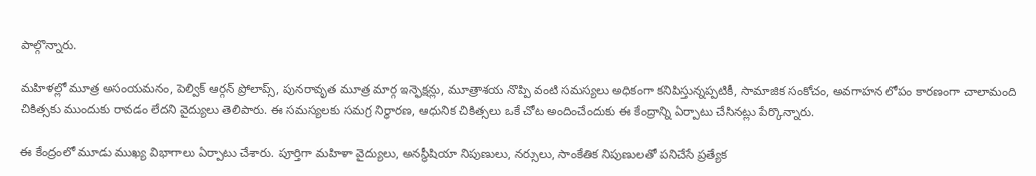పాల్గొన్నారు.

మహిళల్లో మూత్ర అసంయమనం, పెల్విక్ ఆర్గన్ ప్రోలాప్స్, పునరావృత మూత్ర మార్గ ఇన్ఫెక్షన్లు, మూత్రాశయ నొప్పి వంటి సమస్యలు అధికంగా కనిపిస్తున్నప్పటికీ, సామాజిక సంకోచం, అవగాహన లోపం కారణంగా చాలామంది చికిత్సకు ముందుకు రావడం లేదని వైద్యులు తెలిపారు. ఈ సమస్యలకు సమగ్ర నిర్ధారణ, ఆధునిక చికిత్సలు ఒకే చోట అందించేందుకు ఈ కేంద్రాన్ని ఏర్పాటు చేసినట్లు పేర్కొన్నారు.

ఈ కేంద్రంలో మూడు ముఖ్య విభాగాలు ఏర్పాటు చేశారు. పూర్తిగా మహిళా వైద్యులు, అనస్థీషియా నిపుణులు, నర్సులు, సాంకేతిక నిపుణులతో పనిచేసే ప్రత్యేక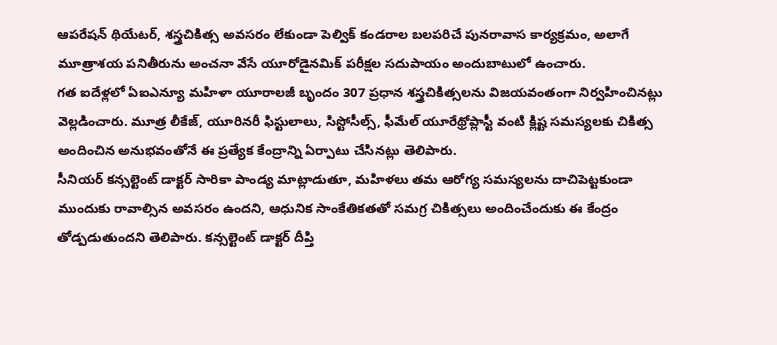ఆపరేషన్ థియేటర్, శస్త్రచికిత్స అవసరం లేకుండా పెల్విక్ కండరాల బలపరిచే పునరావాస కార్యక్రమం, అలాగే మూత్రాశయ పనితీరును అంచనా వేసే యూరోడైనమిక్ పరీక్షల సదుపాయం అందుబాటులో ఉంచారు.
గత ఐదేళ్లలో ఏఐఎన్యూ మహిళా యూరాలజీ బృందం 307 ప్రధాన శస్త్రచికిత్సలను విజయవంతంగా నిర్వహించినట్లు వెల్లడించారు. మూత్ర లీకేజ్, యూరినరీ ఫిస్టులాలు, సిస్టోసీల్స్, ఫీమేల్ యూరేథ్రోప్లాస్టీ వంటి క్లిష్ట సమస్యలకు చికిత్స అందించిన అనుభవంతోనే ఈ ప్రత్యేక కేంద్రాన్ని ఏర్పాటు చేసినట్లు తెలిపారు.
సీనియర్ కన్సల్టెంట్ డాక్టర్ సారికా పాండ్య మాట్లాడుతూ, మహిళలు తమ ఆరోగ్య సమస్యలను దాచిపెట్టకుండా ముందుకు రావాల్సిన అవసరం ఉందని, ఆధునిక సాంకేతికతతో సమగ్ర చికిత్సలు అందించేందుకు ఈ కేంద్రం తోడ్పడుతుందని తెలిపారు. కన్సల్టెంట్ డాక్టర్ దీప్తి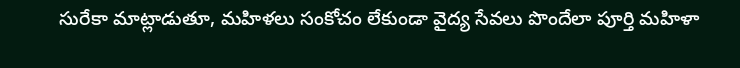సురేకా మాట్లాడుతూ, మహిళలు సంకోచం లేకుండా వైద్య సేవలు పొందేలా పూర్తి మహిళా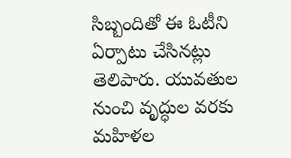సిబ్బందితో ఈ ఓటీని ఏర్పాటు చేసినట్లు తెలిపారు. యువతుల నుంచి వృద్ధుల వరకు మహిళల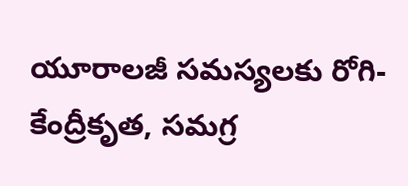యూరాలజీ సమస్యలకు రోగి-కేంద్రీకృత, సమగ్ర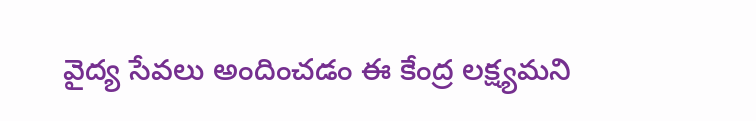వైద్య సేవలు అందించడం ఈ కేంద్ర లక్ష్యమని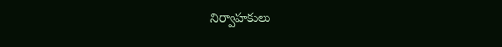నిర్వాహకులు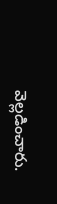వెల్లడించారు.